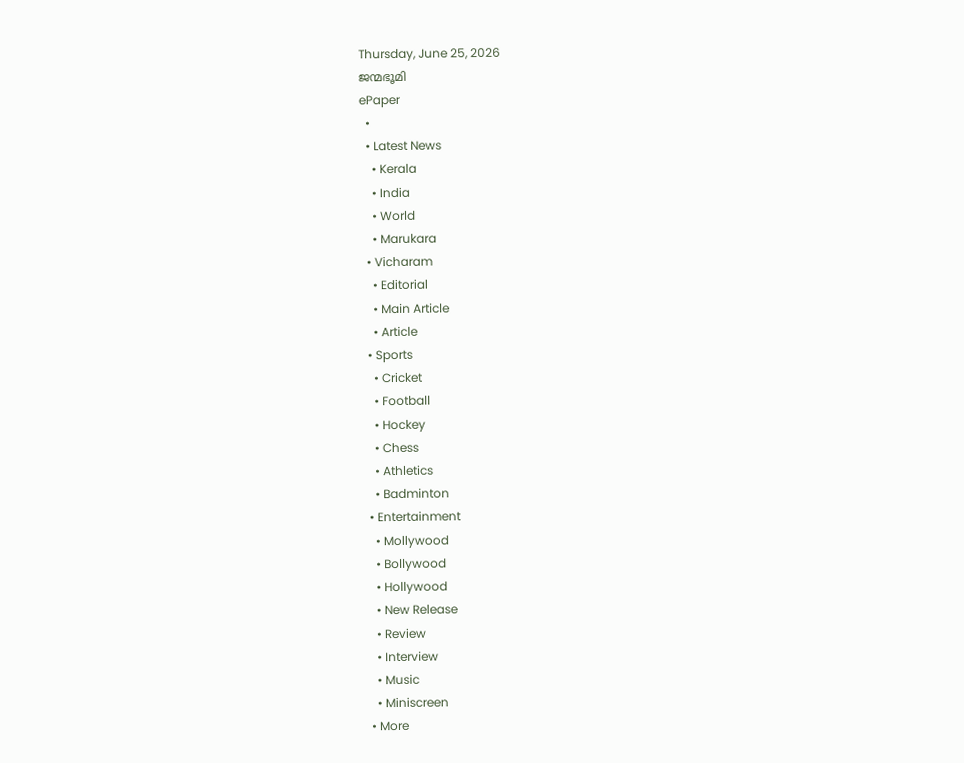Thursday, June 25, 2026
ജന്മഭൂമി
ePaper
  •
  • Latest News
    • Kerala
    • India
    • World
    • Marukara
  • Vicharam
    • Editorial
    • Main Article
    • Article
  • Sports
    • Cricket
    • Football
    • Hockey
    • Chess
    • Athletics
    • Badminton
  • Entertainment
    • Mollywood
    • Bollywood
    • Hollywood
    • New Release
    • Review
    • Interview
    • Music
    • Miniscreen
  • More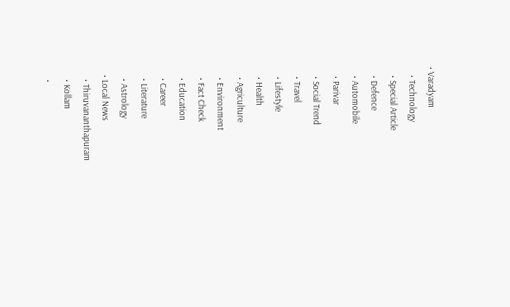• Varadyam
    • Technology
    • Special Article
    • Defence
    • Automobile
    • Parivar
    • Social Trend
    • Travel
    • Lifestyle
    • Health
    • Agriculture
    • Environment
    • Fact Check
    • Education
    • Career
    • Literature
    • Astrology
  • Local News
    • Thiruvananthapuram
    • Kollam
    •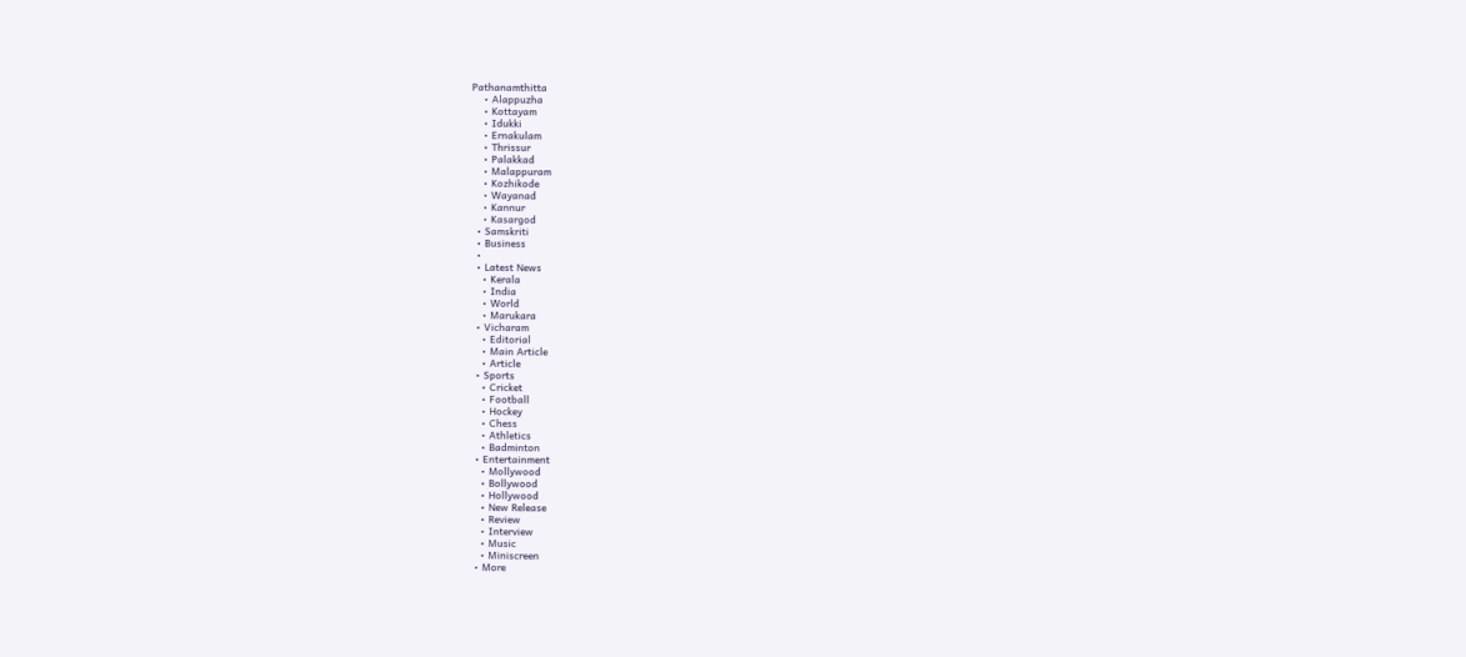Pathanamthitta
    • Alappuzha
    • Kottayam
    • Idukki
    • Ernakulam
    • Thrissur
    • Palakkad
    • Malappuram
    • Kozhikode
    • Wayanad
    • Kannur
    • Kasargod
  • Samskriti
  • Business
  •
  • Latest News
    • Kerala
    • India
    • World
    • Marukara
  • Vicharam
    • Editorial
    • Main Article
    • Article
  • Sports
    • Cricket
    • Football
    • Hockey
    • Chess
    • Athletics
    • Badminton
  • Entertainment
    • Mollywood
    • Bollywood
    • Hollywood
    • New Release
    • Review
    • Interview
    • Music
    • Miniscreen
  • More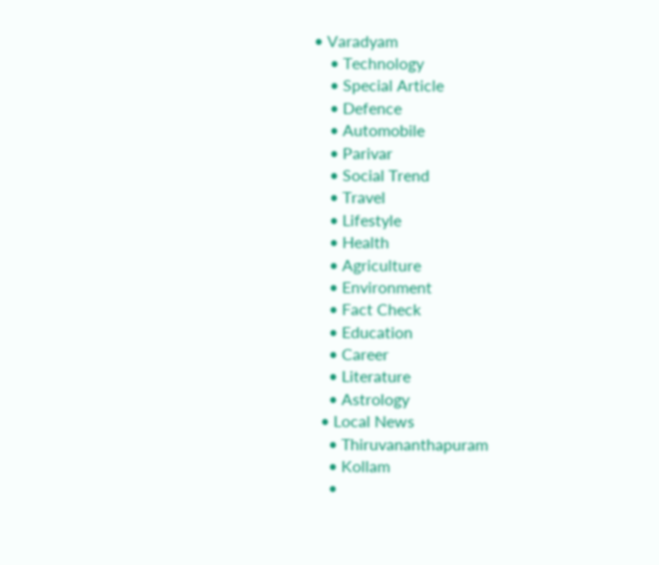• Varadyam
    • Technology
    • Special Article
    • Defence
    • Automobile
    • Parivar
    • Social Trend
    • Travel
    • Lifestyle
    • Health
    • Agriculture
    • Environment
    • Fact Check
    • Education
    • Career
    • Literature
    • Astrology
  • Local News
    • Thiruvananthapuram
    • Kollam
    •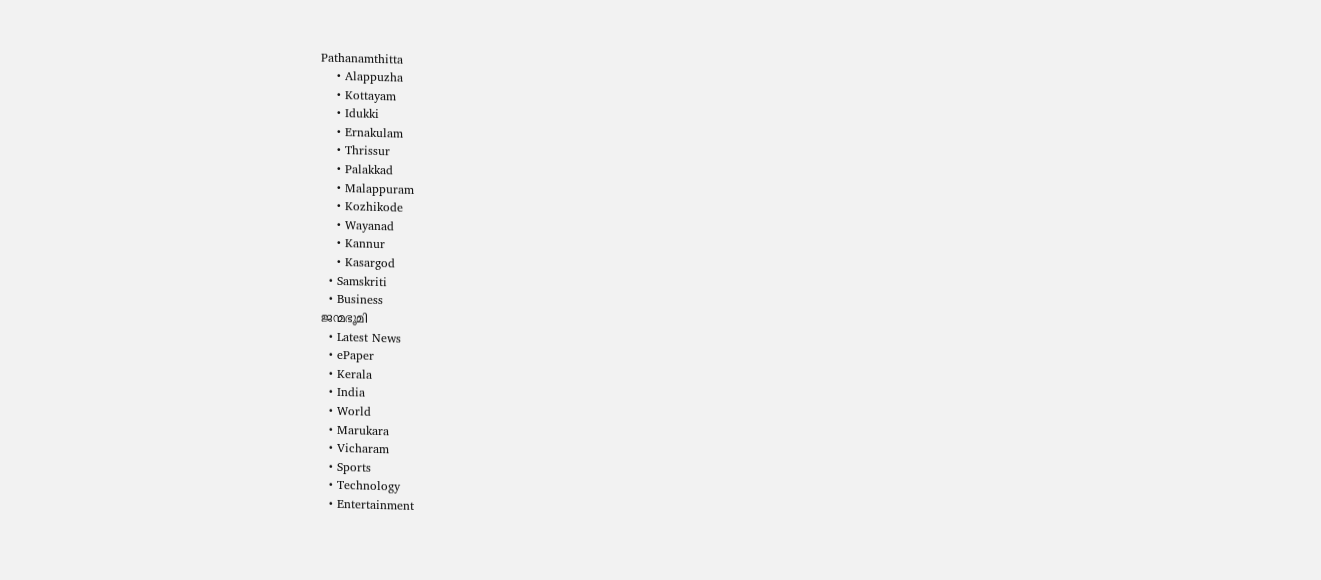Pathanamthitta
    • Alappuzha
    • Kottayam
    • Idukki
    • Ernakulam
    • Thrissur
    • Palakkad
    • Malappuram
    • Kozhikode
    • Wayanad
    • Kannur
    • Kasargod
  • Samskriti
  • Business
ജന്മഭൂമി
  • Latest News
  • ePaper
  • Kerala
  • India
  • World
  • Marukara
  • Vicharam
  • Sports
  • Technology
  • Entertainment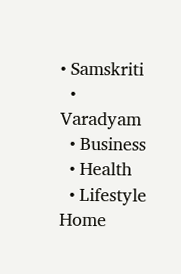• Samskriti
  • Varadyam
  • Business
  • Health
  • Lifestyle
Home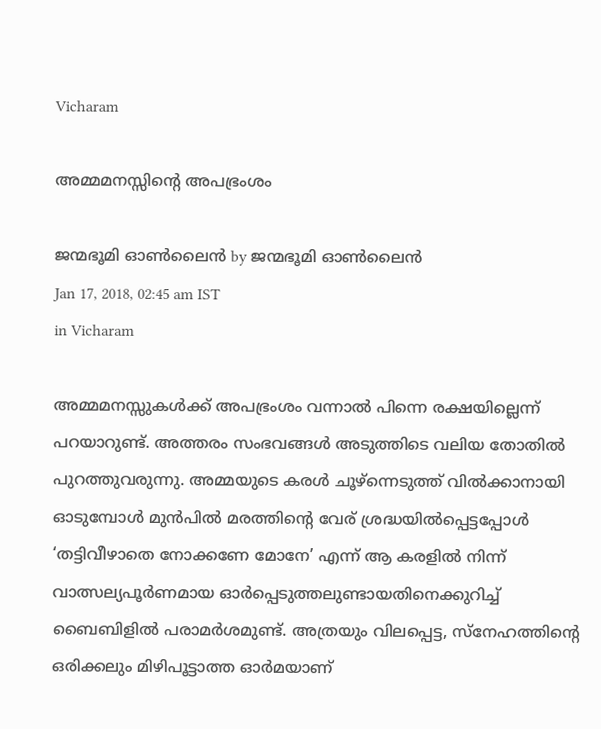Vicharam

അമ്മമനസ്സിന്റെ അപഭ്രംശം

ജന്മഭൂമി ഓണ്‍ലൈന്‍ by ജന്മഭൂമി ഓണ്‍ലൈന്‍
Jan 17, 2018, 02:45 am IST
in Vicharam

അമ്മമനസ്സുകള്‍ക്ക് അപഭ്രംശം വന്നാല്‍ പിന്നെ രക്ഷയില്ലെന്ന് പറയാറുണ്ട്. അത്തരം സംഭവങ്ങള്‍ അടുത്തിടെ വലിയ തോതില്‍ പുറത്തുവരുന്നു. അമ്മയുടെ കരള്‍ ചൂഴ്‌ന്നെടുത്ത് വില്‍ക്കാനായി ഓടുമ്പോള്‍ മുന്‍പില്‍ മരത്തിന്റെ വേര് ശ്രദ്ധയില്‍പ്പെട്ടപ്പോള്‍ ‘തട്ടിവീഴാതെ നോക്കണേ മോനേ’ എന്ന് ആ കരളില്‍ നിന്ന് വാത്സല്യപൂര്‍ണമായ ഓര്‍പ്പെടുത്തലുണ്ടായതിനെക്കുറിച്ച് ബൈബിളില്‍ പരാമര്‍ശമുണ്ട്. അത്രയും വിലപ്പെട്ട, സ്‌നേഹത്തിന്റെ ഒരിക്കലും മിഴിപൂട്ടാത്ത ഓര്‍മയാണ്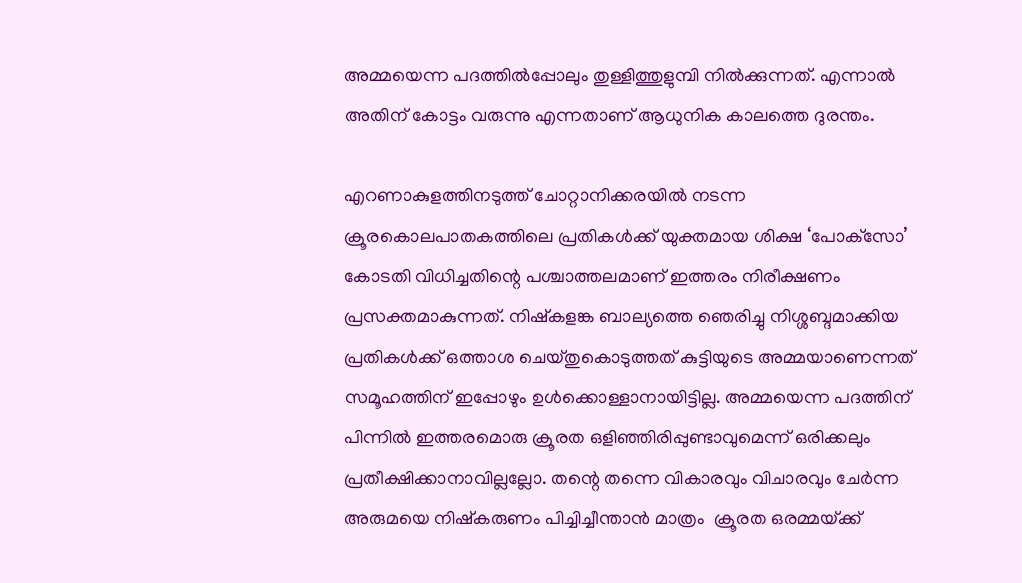അമ്മയെന്ന പദത്തില്‍പ്പോലും തുള്ളിത്തുളുമ്പി നില്‍ക്കുന്നത്. എന്നാല്‍ അതിന് കോട്ടം വരുന്നു എന്നതാണ് ആധുനിക കാലത്തെ ദുരന്തം.

എറണാകുളത്തിനടുത്ത് ചോറ്റാനിക്കരയില്‍ നടന്ന ക്രൂരകൊലപാതകത്തിലെ പ്രതികള്‍ക്ക് യുക്തമായ ശിക്ഷ ‘പോക്‌സോ’ കോടതി വിധിച്ചതിന്റെ പശ്ചാത്തലമാണ് ഇത്തരം നിരീക്ഷണം പ്രസക്തമാകുന്നത്. നിഷ്‌കളങ്ക ബാല്യത്തെ ഞെരിച്ചു നിശ്ശബ്ദമാക്കിയ പ്രതികള്‍ക്ക് ഒത്താശ ചെയ്തുകൊടുത്തത് കുട്ടിയുടെ അമ്മയാണെന്നത് സമൂഹത്തിന് ഇപ്പോഴും ഉള്‍ക്കൊള്ളാനായിട്ടില്ല. അമ്മയെന്ന പദത്തിന് പിന്നില്‍ ഇത്തരമൊരു ക്രൂരത ഒളിഞ്ഞിരിപ്പുണ്ടാവുമെന്ന് ഒരിക്കലും പ്രതീക്ഷിക്കാനാവില്ലല്ലോ. തന്റെ തന്നെ വികാരവും വിചാരവും ചേര്‍ന്ന അരുമയെ നിഷ്‌കരുണം പിച്ചിച്ചീന്താന്‍ മാത്രം  ക്രൂരത ഒരമ്മയ്‌ക്ക്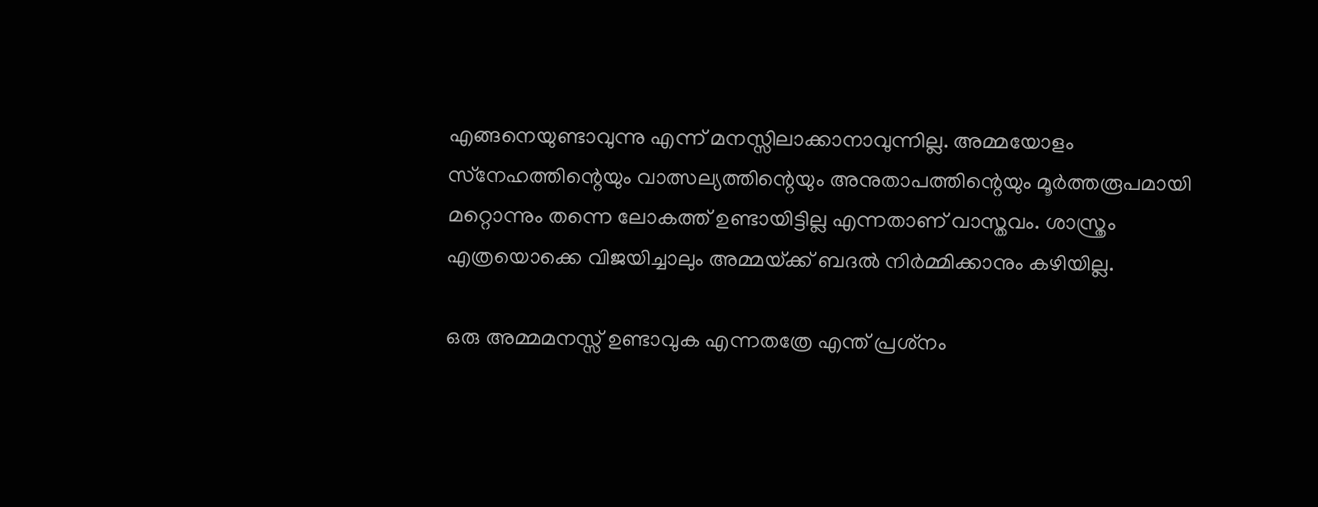എങ്ങനെയുണ്ടാവുന്നു എന്ന് മനസ്സിലാക്കാനാവുന്നില്ല. അമ്മയോളം സ്‌നേഹത്തിന്റെയും വാത്സല്യത്തിന്റെയും അനുതാപത്തിന്റെയും മൂര്‍ത്തരൂപമായി മറ്റൊന്നും തന്നെ ലോകത്ത് ഉണ്ടായിട്ടില്ല എന്നതാണ് വാസ്തവം. ശാസ്ത്രം എത്രയൊക്കെ വിജയിച്ചാലും അമ്മയ്‌ക്ക് ബദല്‍ നിര്‍മ്മിക്കാനും കഴിയില്ല.

ഒരു അമ്മമനസ്സ് ഉണ്ടാവുക എന്നതത്രേ എന്ത് പ്രശ്‌നം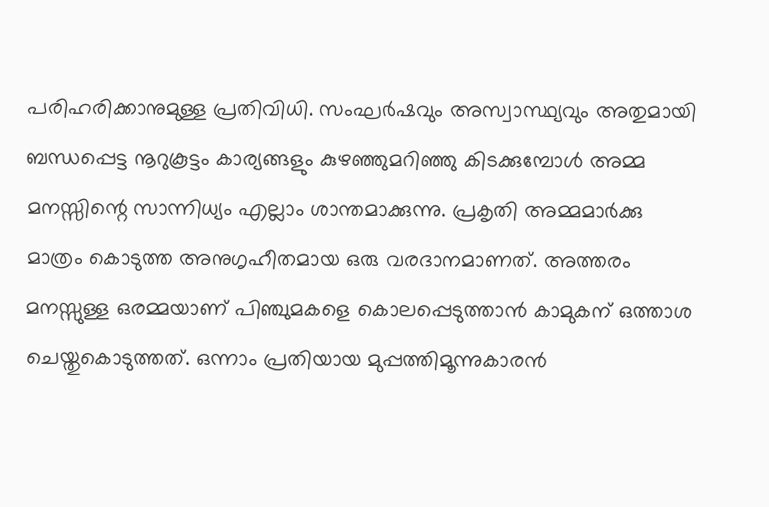പരിഹരിക്കാനുമുള്ള പ്രതിവിധി. സംഘര്‍ഷവും അസ്വാസ്ഥ്യവും അതുമായി ബന്ധപ്പെട്ട നൂറുകൂട്ടം കാര്യങ്ങളും കുഴഞ്ഞുമറിഞ്ഞു കിടക്കുമ്പോള്‍ അമ്മ മനസ്സിന്റെ സാന്നിധ്യം എല്ലാം ശാന്തമാക്കുന്നു. പ്രകൃതി അമ്മമാര്‍ക്കു മാത്രം കൊടുത്ത അനുഗൃഹീതമായ ഒരു വരദാനമാണത്. അത്തരം  മനസ്സുള്ള ഒരമ്മയാണ് പിഞ്ചുമകളെ കൊലപ്പെടുത്താന്‍ കാമുകന് ഒത്താശ ചെയ്തുകൊടുത്തത്. ഒന്നാം പ്രതിയായ മുപ്പത്തിമൂന്നുകാരന്‍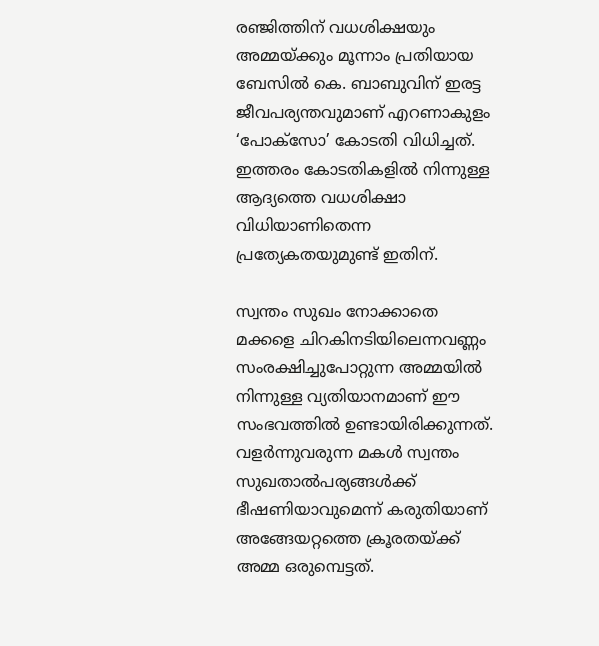രഞ്ജിത്തിന് വധശിക്ഷയും അമ്മയ്‌ക്കും മൂന്നാം പ്രതിയായ ബേസില്‍ കെ. ബാബുവിന് ഇരട്ട ജീവപര്യന്തവുമാണ് എറണാകുളം ‘പോക്‌സോ’ കോടതി വിധിച്ചത്. ഇത്തരം കോടതികളില്‍ നിന്നുള്ള ആദ്യത്തെ വധശിക്ഷാ വിധിയാണിതെന്ന പ്രത്യേകതയുമുണ്ട് ഇതിന്.

സ്വന്തം സുഖം നോക്കാതെ മക്കളെ ചിറകിനടിയിലെന്നവണ്ണം സംരക്ഷിച്ചുപോറ്റുന്ന അമ്മയില്‍ നിന്നുള്ള വ്യതിയാനമാണ് ഈ സംഭവത്തില്‍ ഉണ്ടായിരിക്കുന്നത്. വളര്‍ന്നുവരുന്ന മകള്‍ സ്വന്തം സുഖതാല്‍പര്യങ്ങള്‍ക്ക് ഭീഷണിയാവുമെന്ന് കരുതിയാണ് അങ്ങേയറ്റത്തെ ക്രൂരതയ്‌ക്ക് അമ്മ ഒരുമ്പെട്ടത്.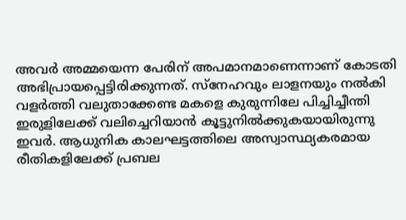അവര്‍ അമ്മയെന്ന പേരിന് അപമാനമാണെന്നാണ് കോടതി അഭിപ്രായപ്പെട്ടിരിക്കുന്നത്. സ്‌നേഹവും ലാളനയും നല്‍കി വളര്‍ത്തി വലുതാക്കേണ്ട മകളെ കുരുന്നിലേ പിച്ചിച്ചീന്തി ഇരുളിലേക്ക് വലിച്ചെറിയാന്‍ കൂട്ടുനില്‍ക്കുകയായിരുന്നു ഇവര്‍. ആധുനിക കാലഘട്ടത്തിലെ അസ്വാസ്ഥ്യകരമായ രീതികളിലേക്ക് പ്രബല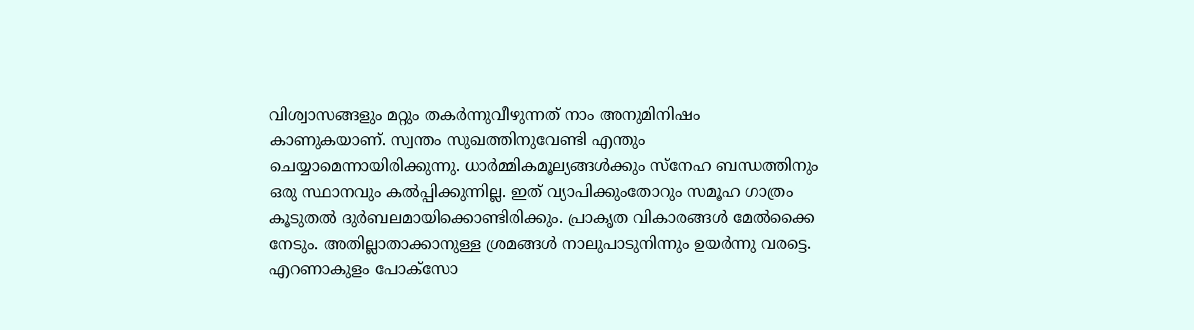വിശ്വാസങ്ങളും മറ്റും തകര്‍ന്നുവീഴുന്നത് നാം അനുമിനിഷം കാണുകയാണ്. സ്വന്തം സുഖത്തിനുവേണ്ടി എന്തും ചെയ്യാമെന്നായിരിക്കുന്നു. ധാര്‍മ്മികമൂല്യങ്ങള്‍ക്കും സ്‌നേഹ ബന്ധത്തിനും ഒരു സ്ഥാനവും കല്‍പ്പിക്കുന്നില്ല. ഇത് വ്യാപിക്കുംതോറും സമൂഹ ഗാത്രം കൂടുതല്‍ ദുര്‍ബലമായിക്കൊണ്ടിരിക്കും. പ്രാകൃത വികാരങ്ങള്‍ മേല്‍ക്കൈ നേടും. അതില്ലാതാക്കാനുള്ള ശ്രമങ്ങള്‍ നാലുപാടുനിന്നും ഉയര്‍ന്നു വരട്ടെ. എറണാകുളം പോക്‌സോ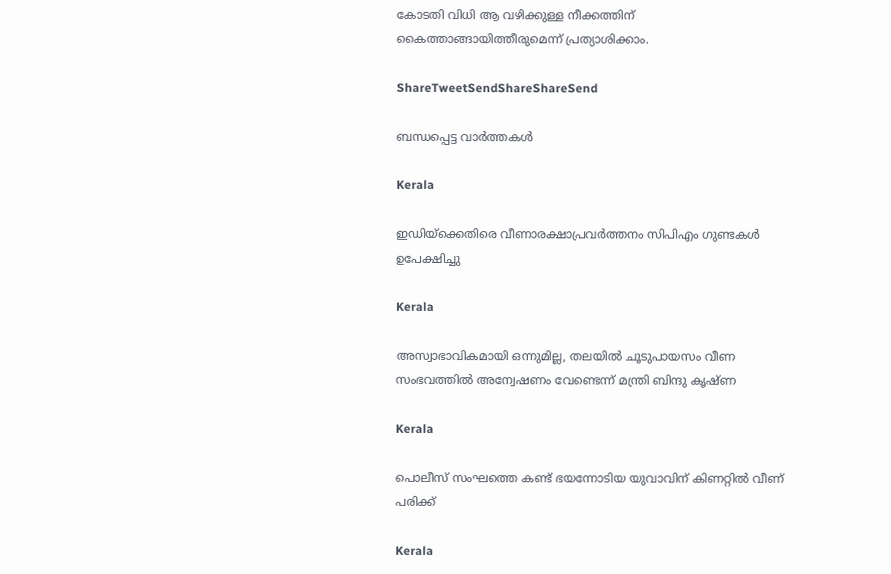കോടതി വിധി ആ വഴിക്കുള്ള നീക്കത്തിന് കൈത്താങ്ങായിത്തീരുമെന്ന് പ്രത്യാശിക്കാം.

ShareTweetSendShareShareSend

ബന്ധപ്പെട്ട വാര്‍ത്തകള്‍

Kerala

ഇഡിയ്‌ക്കെതിരെ വീണാരക്ഷാപ്രവര്‍ത്തനം സിപിഎം ഗുണ്ടകള്‍ ഉപേക്ഷിച്ചു

Kerala

അസ്വാഭാവികമായി ഒന്നുമില്ല, തലയില്‍ ചൂടുപായസം വീണ സംഭവത്തില്‍ അന്വേഷണം വേണ്ടെന്ന് മന്ത്രി ബിന്ദു കൃഷ്ണ

Kerala

പൊലീസ് സംഘത്തെ കണ്ട് ഭയന്നോടിയ യുവാവിന് കിണറ്റില്‍ വീണ് പരിക്ക്

Kerala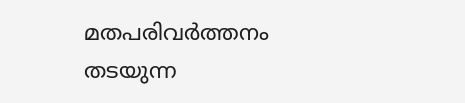മതപരിവര്‍ത്തനം തടയുന്ന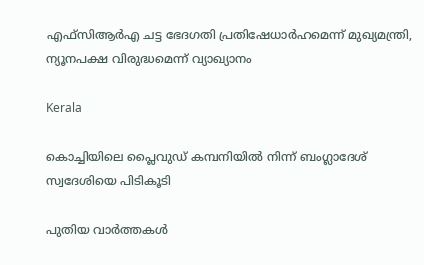എഫ്‌സിആര്‍എ ചട്ട ഭേദഗതി പ്രതിഷേധാര്‍ഹമെന്ന് മുഖ്യമന്ത്രി, ന്യൂനപക്ഷ വിരുദ്ധമെന്ന് വ്യാഖ്യാനം

Kerala

കൊച്ചിയിലെ പ്ലൈവുഡ് കമ്പനിയില്‍ നിന്ന് ബംഗ്ലാദേശ് സ്വദേശിയെ പിടികൂടി

പുതിയ വാര്‍ത്തകള്‍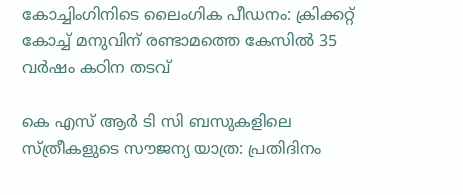കോച്ചിംഗിനിടെ ലൈംഗിക പീഡനം: ക്രിക്കറ്റ് കോച്ച് മനുവിന് രണ്ടാമത്തെ കേസില്‍ 35 വര്‍ഷം കഠിന തടവ്

കെ എസ് ആര്‍ ടി സി ബസുകളിലെ സ്ത്രീകളുടെ സൗജന്യ യാത്ര: പ്രതിദിനം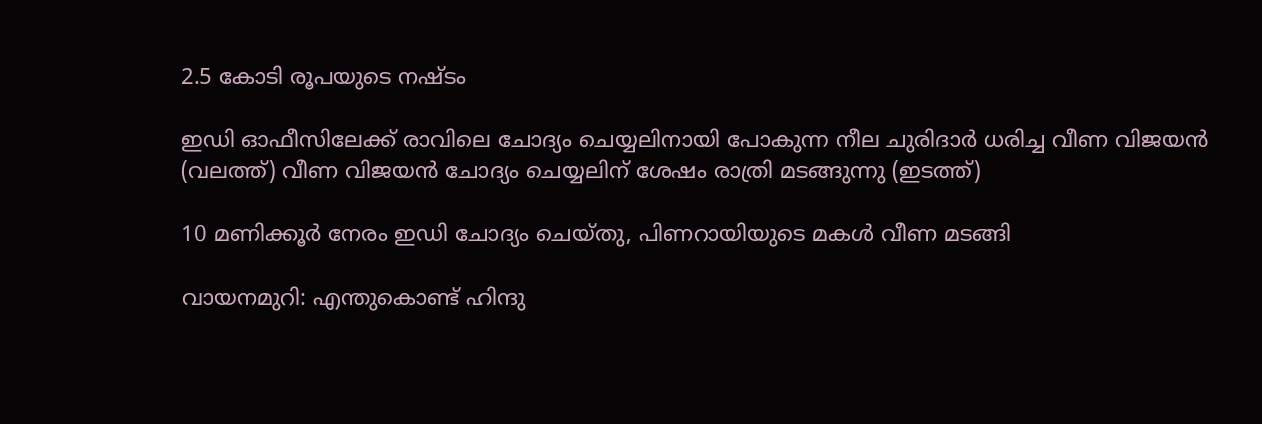2.5 കോടി രൂപയുടെ നഷ്ടം

ഇഡി ഓഫീസിലേക്ക് രാവിലെ ചോദ്യം ചെയ്യലിനായി പോകുന്ന നീല ചുരിദാര്‍ ധരിച്ച വീണ വിജയന്‍ (വലത്ത്) വീണ വിജയന്‍ ചോദ്യം ചെയ്യലിന് ശേഷം രാത്രി മടങ്ങുന്നു (ഇടത്ത്)

10 മണിക്കൂര്‍ നേരം ഇഡി ചോദ്യം ചെയ്തു, പിണറായിയുടെ മകള്‍ വീണ മടങ്ങി

വായനമുറി: എന്തുകൊണ്ട് ഹിന്ദു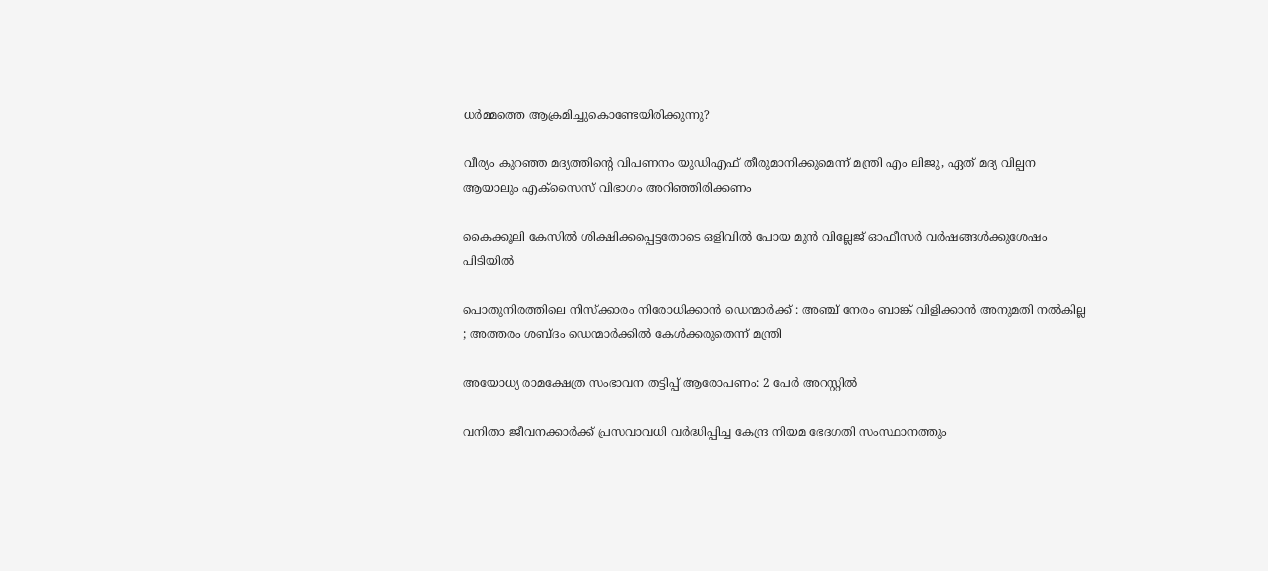ധർമ്മത്തെ ആക്രമിച്ചുകൊണ്ടേയിരിക്കുന്നു?

വീര്യം കുറഞ്ഞ മദ്യത്തിന്റെ വിപണനം യുഡിഎഫ് തീരുമാനിക്കുമെന്ന് മന്ത്രി എം ലിജു, ഏത് മദ്യ വില്പന ആയാലും എക്‌സൈസ് വിഭാഗം അറിഞ്ഞിരിക്കണം

കൈക്കൂലി കേസില്‍ ശിക്ഷിക്കപ്പെട്ടതോടെ ഒളിവില്‍ പോയ മുന്‍ വില്ലേജ് ഓഫീസര്‍ വര്‍ഷങ്ങള്‍ക്കുശേഷം പിടിയില്‍

പൊതുനിരത്തിലെ നിസ്ക്കാരം നിരോധിക്കാൻ ഡെന്മാർക്ക് : അഞ്ച് നേരം ബാങ്ക് വിളിക്കാൻ അനുമതി നൽകില്ല ; അത്തരം ശബ്ദം ഡെന്മാർക്കിൽ കേൾക്കരുതെന്ന് മന്ത്രി

അയോധ്യ രാമക്ഷേത്ര സംഭാവന തട്ടിപ്പ് ആരോപണം: 2 പേര്‍ അറസ്റ്റില്‍

വനിതാ ജീവനക്കാര്‍ക്ക് പ്രസവാവധി വര്‍ദ്ധിപ്പിച്ച കേന്ദ്ര നിയമ ഭേദഗതി സംസ്ഥാനത്തും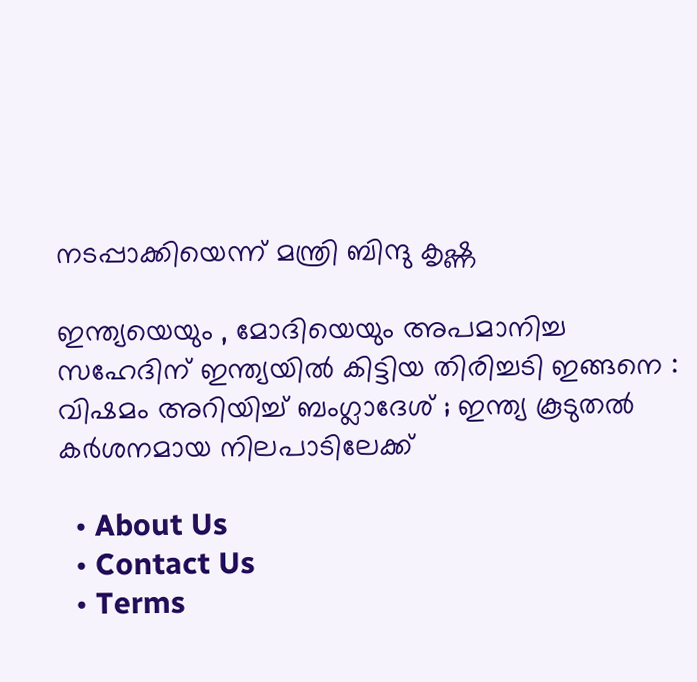നടപ്പാക്കിയെന്ന് മന്ത്രി ബിന്ദു കൃഷ്ണ

ഇന്ത്യയെയും , മോദിയെയും അപമാനിച്ച സഹേദിന് ഇന്ത്യയിൽ കിട്ടിയ തിരിച്ചടി ഇങ്ങനെ : വിഷമം അറിയിച്ച് ബംഗ്ലാദേശ് ; ഇന്ത്യ കൂടുതൽ കർശനമായ നിലപാടിലേക്ക്

  • About Us
  • Contact Us
  • Terms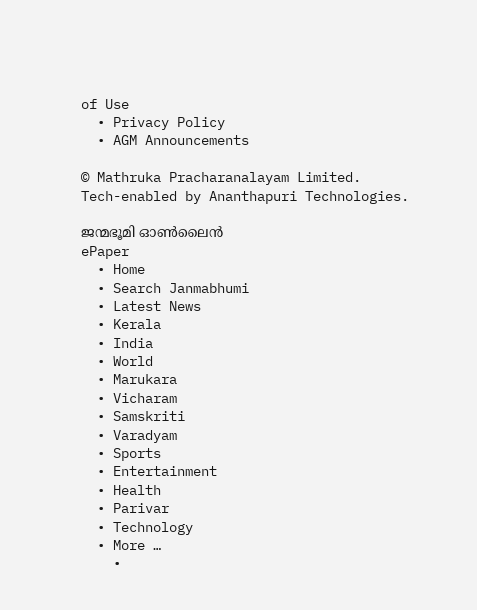of Use
  • Privacy Policy
  • AGM Announcements

© Mathruka Pracharanalayam Limited.
Tech-enabled by Ananthapuri Technologies.

ജന്മഭൂമി ഓണ്‍ലൈന്‍
ePaper
  • Home
  • Search Janmabhumi
  • Latest News
  • Kerala
  • India
  • World
  • Marukara
  • Vicharam
  • Samskriti
  • Varadyam
  • Sports
  • Entertainment
  • Health
  • Parivar
  • Technology
  • More …
    •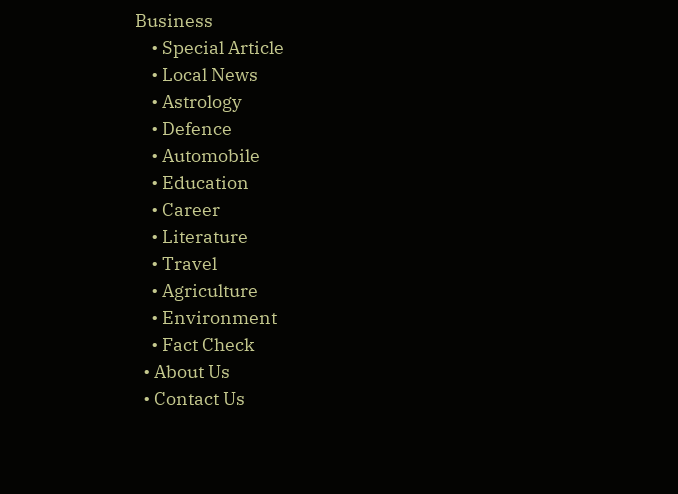Business
    • Special Article
    • Local News
    • Astrology
    • Defence
    • Automobile
    • Education
    • Career
    • Literature
    • Travel
    • Agriculture
    • Environment
    • Fact Check
  • About Us
  • Contact Us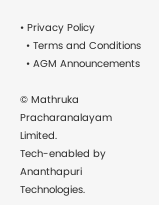• Privacy Policy
  • Terms and Conditions
  • AGM Announcements

© Mathruka Pracharanalayam Limited.
Tech-enabled by Ananthapuri Technologies.